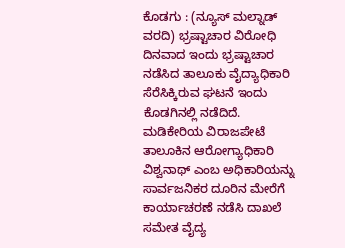ಕೊಡಗು : (ನ್ಯೂಸ್ ಮಲ್ನಾಡ್ ವರದಿ) ಭ್ರಷ್ಟಾಚಾರ ವಿರೋಧಿ ದಿನವಾದ ಇಂದು ಭ್ರಷ್ಟಾಚಾರ ನಡೆಸಿದ ತಾಲೂಕು ವೈದ್ಯಾಧಿಕಾರಿ ಸೆರೆಸಿಕ್ಕಿರುವ ಘಟನೆ ಇಂದು ಕೊಡಗಿನಲ್ಲಿ ನಡೆದಿದೆ.
ಮಡಿಕೇರಿಯ ವಿರಾಜಪೇಟೆ ತಾಲೂಕಿನ ಆರೋಗ್ಯಾಧಿಕಾರಿ ವಿಶ್ವನಾಥ್ ಎಂಬ ಅಧಿಕಾರಿಯನ್ನು ಸಾರ್ವಜನಿಕರ ದೂರಿನ ಮೇರೆಗೆ ಕಾರ್ಯಾಚರಣೆ ನಡೆಸಿ ದಾಖಲೆ ಸಮೇತ ವೈದ್ಯ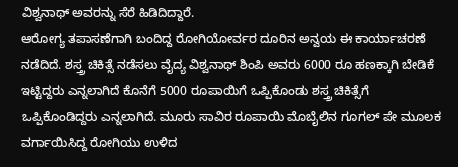ವಿಶ್ವನಾಥ್ ಅವರನ್ನು ಸೆರೆ ಹಿಡಿದಿದ್ದಾರೆ.
ಆರೋಗ್ಯ ತಪಾಸಣೆಗಾಗಿ ಬಂದಿದ್ದ ರೋಗಿಯೋರ್ವರ ದೂರಿನ ಅನ್ವಯ ಈ ಕಾರ್ಯಾಚರಣೆ ನಡೆದಿದೆ. ಶಸ್ತ್ರ ಚಿಕಿತ್ಸೆ ನಡೆಸಲು ವೈದ್ಯ ವಿಶ್ವನಾಥ್ ಶಿಂಪಿ ಅವರು 6000 ರೂ ಹಣಕ್ಕಾಗಿ ಬೇಡಿಕೆ ಇಟ್ಟಿದ್ದರು ಎನ್ನಲಾಗಿದೆ ಕೊನೆಗೆ 5000 ರೂಪಾಯಿಗೆ ಒಪ್ಪಿಕೊಂಡು ಶಸ್ತ್ರ ಚಿಕಿತ್ಸೆಗೆ ಒಪ್ಪಿಕೊಂಡಿದ್ದರು ಎನ್ನಲಾಗಿದೆ. ಮೂರು ಸಾವಿರ ರೂಪಾಯಿ ಮೊಬೈಲಿನ ಗೂಗಲ್ ಪೇ ಮೂಲಕ ವರ್ಗಾಯಿಸಿದ್ದ ರೋಗಿಯು ಉಳಿದ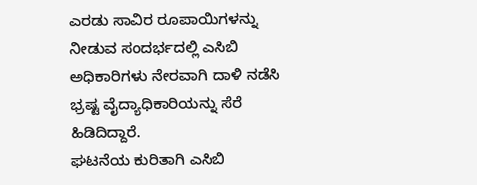ಎರಡು ಸಾವಿರ ರೂಪಾಯಿಗಳನ್ನು ನೀಡುವ ಸಂದರ್ಭದಲ್ಲಿ ಎಸಿಬಿ ಅಧಿಕಾರಿಗಳು ನೇರವಾಗಿ ದಾಳಿ ನಡೆಸಿ ಭ್ರಷ್ಟ ವೈದ್ಯಾಧಿಕಾರಿಯನ್ನು ಸೆರೆ ಹಿಡಿದಿದ್ದಾರೆ.
ಘಟನೆಯ ಕುರಿತಾಗಿ ಎಸಿಬಿ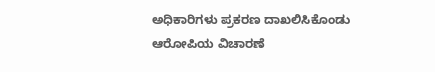ಅಧಿಕಾರಿಗಳು ಪ್ರಕರಣ ದಾಖಲಿಸಿಕೊಂಡು ಆರೋಪಿಯ ವಿಚಾರಣೆ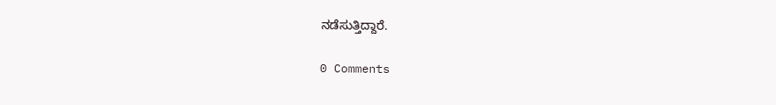ನಡೆಸುತ್ತಿದ್ದಾರೆ.

0 Comments